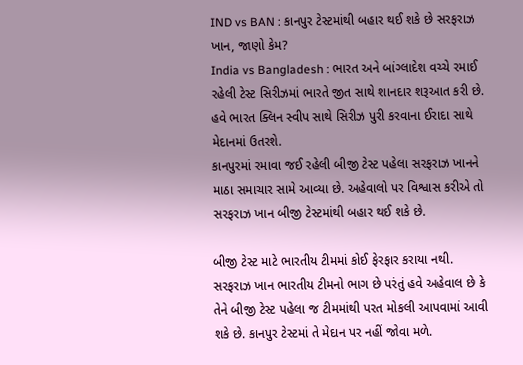IND vs BAN : કાનપુર ટેસ્ટમાંથી બહાર થઈ શકે છે સરફરાઝ ખાન, જાણો કેમ?
India vs Bangladesh : ભારત અને બાંગ્લાદેશ વચ્ચે રમાઈ રહેલી ટેસ્ટ સિરીઝમાં ભારતે જીત સાથે શાનદાર શરૂઆત કરી છે. હવે ભારત ક્લિન સ્વીપ સાથે સિરીઝ પુરી કરવાના ઈરાદા સાથે મેદાનમાં ઉતરશે.
કાનપુરમાં રમાવા જઈ રહેલી બીજી ટેસ્ટ પહેલા સરફરાઝ ખાનને માઠા સમાચાર સામે આવ્યા છે. અહેવાલો પર વિશ્વાસ કરીએ તો સરફરાઝ ખાન બીજી ટેસ્ટમાંથી બહાર થઈ શકે છે.

બીજી ટેસ્ટ માટે ભારતીય ટીમમાં કોઈ ફેરફાર કરાયા નથી. સરફરાઝ ખાન ભારતીય ટીમનો ભાગ છે પરંતું હવે અહેવાલ છે કે તેને બીજી ટેસ્ટ પહેલા જ ટીમમાંથી પરત મોકલી આપવામાં આવી શકે છે. કાનપુર ટેસ્ટમાં તે મેદાન પર નહીં જોવા મળે.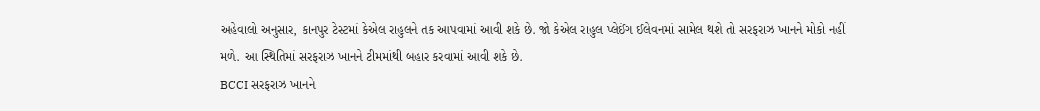અહેવાલો અનુસાર, કાનપુર ટેસ્ટમાં કેએલ રાહુલને તક આપવામાં આવી શકે છે. જો કેએલ રાહુલ પ્લેઈંગ ઈલેવનમાં સામેલ થશે તો સરફરાઝ ખાનને મોકો નહીં મળે. આ સ્થિતિમાં સરફરાઝ ખાનને ટીમમાંથી બહાર કરવામાં આવી શકે છે.
BCCI સરફરાઝ ખાનને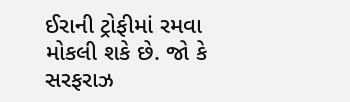ઈરાની ટ્રોફીમાં રમવા મોકલી શકે છે. જો કે સરફરાઝ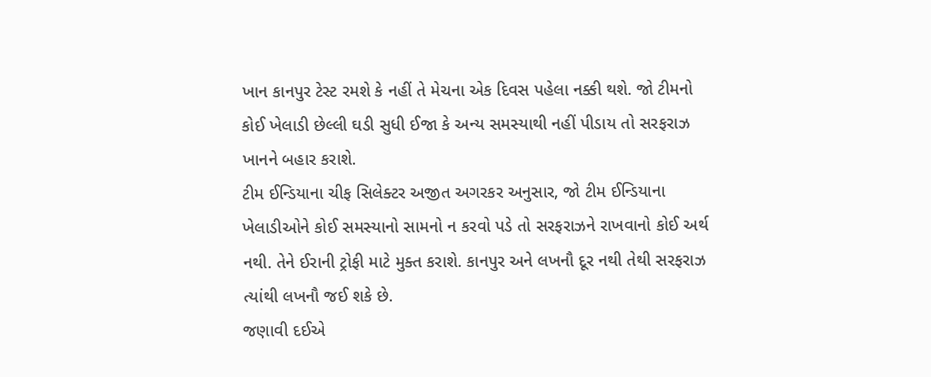ખાન કાનપુર ટેસ્ટ રમશે કે નહીં તે મેચના એક દિવસ પહેલા નક્કી થશે. જો ટીમનો કોઈ ખેલાડી છેલ્લી ઘડી સુધી ઈજા કે અન્ય સમસ્યાથી નહીં પીડાય તો સરફરાઝ ખાનને બહાર કરાશે.
ટીમ ઈન્ડિયાના ચીફ સિલેક્ટર અજીત અગરકર અનુસાર, જો ટીમ ઈન્ડિયાના ખેલાડીઓને કોઈ સમસ્યાનો સામનો ન કરવો પડે તો સરફરાઝને રાખવાનો કોઈ અર્થ નથી. તેને ઈરાની ટ્રોફી માટે મુક્ત કરાશે. કાનપુર અને લખનૌ દૂર નથી તેથી સરફરાઝ ત્યાંથી લખનૌ જઈ શકે છે.
જણાવી દઈએ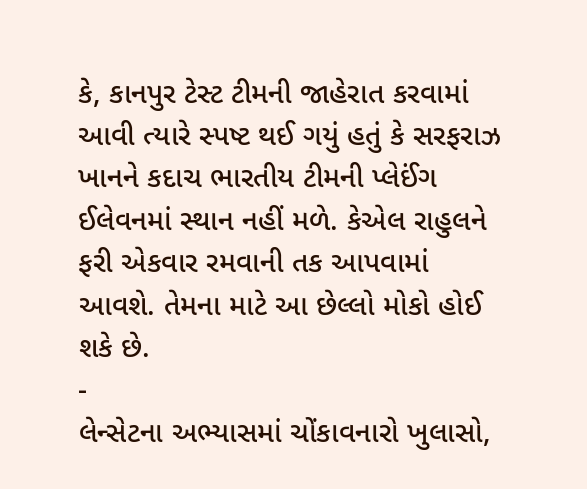કે, કાનપુર ટેસ્ટ ટીમની જાહેરાત કરવામાં આવી ત્યારે સ્પષ્ટ થઈ ગયું હતું કે સરફરાઝ ખાનને કદાચ ભારતીય ટીમની પ્લેઈંગ ઈલેવનમાં સ્થાન નહીં મળે. કેએલ રાહુલને ફરી એકવાર રમવાની તક આપવામાં આવશે. તેમના માટે આ છેલ્લો મોકો હોઈ શકે છે.
-
લેન્સેટના અભ્યાસમાં ચોંકાવનારો ખુલાસો,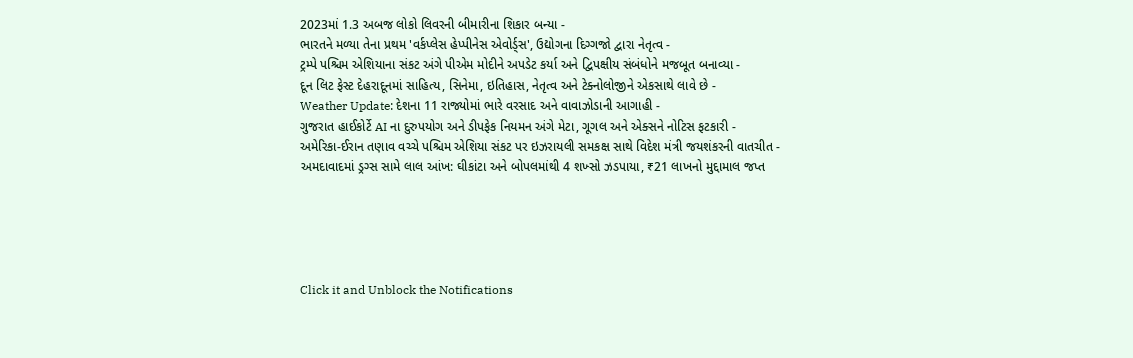2023માં 1.3 અબજ લોકો લિવરની બીમારીના શિકાર બન્યા -
ભારતને મળ્યા તેના પ્રથમ 'વર્કપ્લેસ હેપ્પીનેસ એવોર્ડ્સ', ઉદ્યોગના દિગ્ગજો દ્વારા નેતૃત્વ -
ટ્રમ્પે પશ્ચિમ એશિયાના સંકટ અંગે પીએમ મોદીને અપડેટ કર્યા અને દ્વિપક્ષીય સંબંધોને મજબૂત બનાવ્યા -
દૂન લિટ ફેસ્ટ દેહરાદૂનમાં સાહિત્ય, સિનેમા, ઇતિહાસ, નેતૃત્વ અને ટેક્નોલોજીને એકસાથે લાવે છે -
Weather Update: દેશના 11 રાજ્યોમાં ભારે વરસાદ અને વાવાઝોડાની આગાહી -
ગુજરાત હાઈકોર્ટે AI ના દુરુપયોગ અને ડીપફેક નિયમન અંગે મેટા, ગૂગલ અને એક્સને નોટિસ ફટકારી -
અમેરિકા-ઈરાન તણાવ વચ્ચે પશ્ચિમ એશિયા સંકટ પર ઇઝરાયલી સમકક્ષ સાથે વિદેશ મંત્રી જયશંકરની વાતચીત -
અમદાવાદમાં ડ્રગ્સ સામે લાલ આંખ: ઘીકાંટા અને બોપલમાંથી 4 શખ્સો ઝડપાયા, ₹21 લાખનો મુદ્દામાલ જપ્ત





Click it and Unblock the Notifications